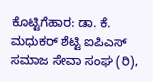ಕೊಟ್ಟಿಗೆಹಾರ: ಡಾ. ಕೆ. ಮಧುಕರ್ ಶೆಟ್ಟಿ ಐಪಿಎಸ್ ಸಮಾಜ ಸೇವಾ ಸಂಘ (ರಿ),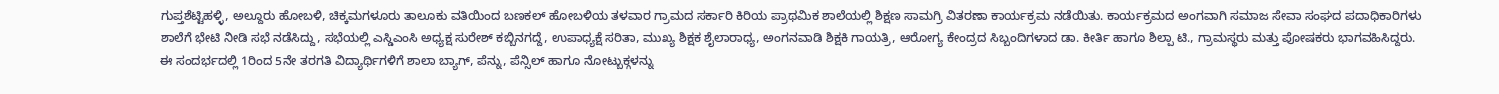ಗುಪ್ತಶೆಟ್ಟಿಹಳ್ಳಿ, ಅಲ್ದೂರು ಹೋಬಳಿ, ಚಿಕ್ಕಮಗಳೂರು ತಾಲೂಕು ವತಿಯಿಂದ ಬಣಕಲ್ ಹೋಬಳಿಯ ತಳವಾರ ಗ್ರಾಮದ ಸರ್ಕಾರಿ ಕಿರಿಯ ಪ್ರಾಥಮಿಕ ಶಾಲೆಯಲ್ಲಿ ಶಿಕ್ಷಣ ಸಾಮಗ್ರಿ ವಿತರಣಾ ಕಾರ್ಯಕ್ರಮ ನಡೆಯಿತು. ಕಾರ್ಯಕ್ರಮದ ಅಂಗವಾಗಿ ಸಮಾಜ ಸೇವಾ ಸಂಘದ ಪದಾಧಿಕಾರಿಗಳು ಶಾಲೆಗೆ ಭೇಟಿ ನೀಡಿ ಸಭೆ ನಡೆಸಿದ್ದು, ಸಭೆಯಲ್ಲಿ ಎಸ್ಡಿಎಂಸಿ ಅಧ್ಯಕ್ಷ ಸುರೇಶ್ ಕಬ್ಬಿನಗದ್ದೆ, ಉಪಾಧ್ಯಕ್ಷೆ ಸರಿತಾ, ಮುಖ್ಯ ಶಿಕ್ಷಕ ಶೈಲಾರಾಧ್ಯ, ಅಂಗನವಾಡಿ ಶಿಕ್ಷಕಿ ಗಾಯತ್ರಿ, ಆರೋಗ್ಯ ಕೇಂದ್ರದ ಸಿಬ್ಬಂದಿಗಳಾದ ಡಾ. ಕೀರ್ತಿ ಹಾಗೂ ಶಿಲ್ಪಾ ಟಿ., ಗ್ರಾಮಸ್ಥರು ಮತ್ತು ಪೋಷಕರು ಭಾಗವಹಿಸಿದ್ದರು. ಈ ಸಂದರ್ಭದಲ್ಲಿ 1ರಿಂದ 5ನೇ ತರಗತಿ ವಿದ್ಯಾರ್ಥಿಗಳಿಗೆ ಶಾಲಾ ಬ್ಯಾಗ್, ಪೆನ್ನು, ಪೆನ್ಸಿಲ್ ಹಾಗೂ ನೋಟ್ಬುಕ್ಗಳನ್ನು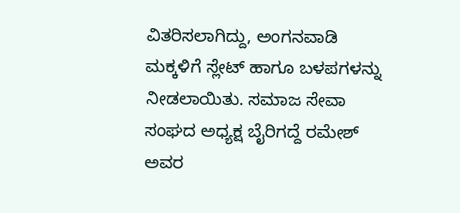ವಿತರಿಸಲಾಗಿದ್ದು, ಅಂಗನವಾಡಿ ಮಕ್ಕಳಿಗೆ ಸ್ಲೇಟ್ ಹಾಗೂ ಬಳಪಗಳನ್ನು ನೀಡಲಾಯಿತು. ಸಮಾಜ ಸೇವಾ ಸಂಘದ ಅಧ್ಯಕ್ಷ ಬೈರಿಗದ್ದೆ ರಮೇಶ್ ಅವರ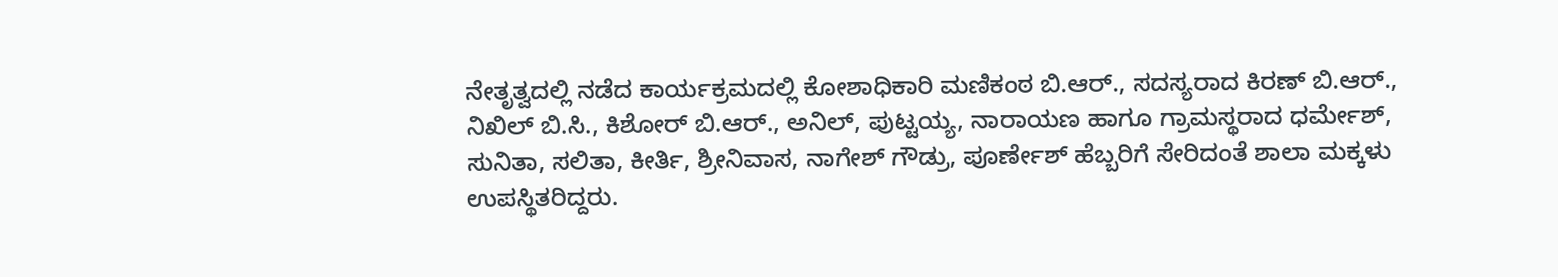ನೇತೃತ್ವದಲ್ಲಿ ನಡೆದ ಕಾರ್ಯಕ್ರಮದಲ್ಲಿ ಕೋಶಾಧಿಕಾರಿ ಮಣಿಕಂಠ ಬಿ.ಆರ್., ಸದಸ್ಯರಾದ ಕಿರಣ್ ಬಿ.ಆರ್., ನಿಖಿಲ್ ಬಿ.ಸಿ., ಕಿಶೋರ್ ಬಿ.ಆರ್., ಅನಿಲ್, ಪುಟ್ಟಯ್ಯ, ನಾರಾಯಣ ಹಾಗೂ ಗ್ರಾಮಸ್ಥರಾದ ಧರ್ಮೇಶ್, ಸುನಿತಾ, ಸಲಿತಾ, ಕೀರ್ತಿ, ಶ್ರೀನಿವಾಸ, ನಾಗೇಶ್ ಗೌಡ್ರು, ಪೂರ್ಣೇಶ್ ಹೆಬ್ಬರಿಗೆ ಸೇರಿದಂತೆ ಶಾಲಾ ಮಕ್ಕಳು ಉಪಸ್ಥಿತರಿದ್ದರು.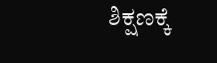ಶಿಕ್ಷಣಕ್ಕೆ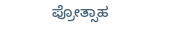ಪ್ರೋತ್ಸಾಹ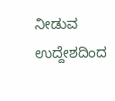ನೀಡುವ ಉದ್ದೇಶದಿಂದ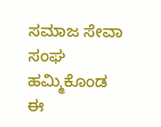ಸಮಾಜ ಸೇವಾ ಸಂಘ ಹಮ್ಮಿಕೊಂಡ ಈ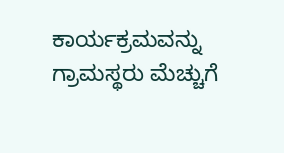ಕಾರ್ಯಕ್ರಮವನ್ನು ಗ್ರಾಮಸ್ಥರು ಮೆಚ್ಚುಗೆ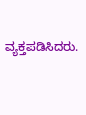ವ್ಯಕ್ತಪಡಿಸಿದರು.